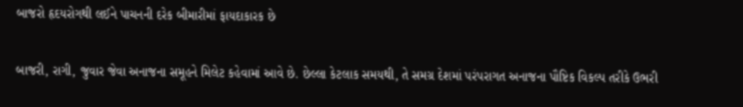બાજરો હૃદયરોગથી લઈને પાચનની દરેક બીમારીમાં ફાયદાકારક છે

બાજરી, રાગી, જુવાર જેવા અનાજના સમૂહને મિલેટ કહેવામાં આવે છે. છેલ્લા કેટલાક સમયથી, તે સમગ્ર દેશમાં પરંપરાગત અનાજના પૌષ્ટિક વિકલ્પ તરીકે ઉભરી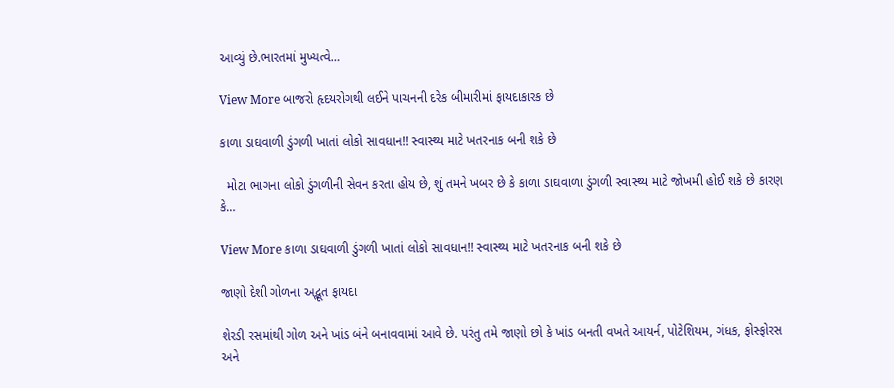આવ્યું છે.ભારતમાં મુખ્યત્વે…

View More બાજરો હૃદયરોગથી લઈને પાચનની દરેક બીમારીમાં ફાયદાકારક છે

કાળા ડાઘવાળી ડુંગળી ખાતાં લોકો સાવધાન!! સ્વાસ્થ્ય માટે ખતરનાક બની શકે છે

  મોટા ભાગના લોકો ડુંગળીની સેવન કરતા હોય છે, શું તમને ખબર છે કે કાળા ડાઘવાળા ડુંગળી સ્વાસ્થ્ય માટે જોખમી હોઈ શકે છે કારણ કે…

View More કાળા ડાઘવાળી ડુંગળી ખાતાં લોકો સાવધાન!! સ્વાસ્થ્ય માટે ખતરનાક બની શકે છે

જાણો દેશી ગોળના અદ્ભૂત ફાયદા

શેરડી રસમાંથી ગોળ અને ખાંડ બંને બનાવવામાં આવે છે. પરંતુ તમે જાણો છો કે ખાંડ બનતી વખતે આયર્ન, પોટેશિયમ, ગંધક, ફોસ્ફોરસ અને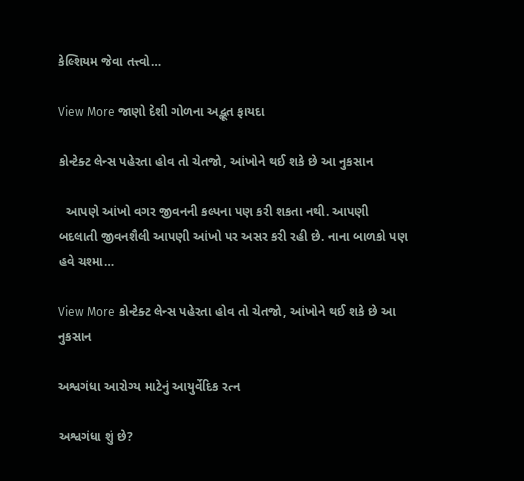કેલ્શિયમ જેવા તત્ત્વો…

View More જાણો દેશી ગોળના અદ્ભૂત ફાયદા

કોન્ટેક્ટ લેન્સ પહેરતા હોવ તો ચેતજો, આંખોને થઈ શકે છે આ નુકસાન

  આપણે આંખો વગર જીવનની કલ્પના પણ કરી શકતા નથી. આપણી બદલાતી જીવનશૈલી આપણી આંખો પર અસર કરી રહી છે. નાના બાળકો પણ હવે ચશ્મા…

View More કોન્ટેક્ટ લેન્સ પહેરતા હોવ તો ચેતજો, આંખોને થઈ શકે છે આ નુકસાન

અશ્વગંધા આરોગ્ય માટેનું આયુર્વેદિક રત્ન

અશ્વગંધા શું છે?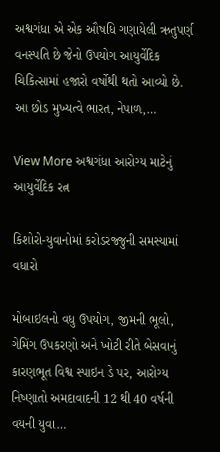અશ્વગંધા એ એક ઔષધિ ગણાયેલી ઋતુપર્ણ વનસ્પતિ છે જેનો ઉપયોગ આયુર્વેદિક ચિકિત્સામાં હજારો વર્ષોથી થતો આવ્યો છે. આ છોડ મુખ્યત્વે ભારત, નેપાળ,…

View More અશ્વગંધા આરોગ્ય માટેનું આયુર્વેદિક રત્ન

કિશોરો-યુવાનોમાં કરોડરજ્જુની સમસ્યામાં વધારો

મોબાઇલનો વધુ ઉપયોગ, જીમની ભૂલો, ગેમિંગ ઉપકરણો અને ખોટી રીતે બેસવાનું કારણભૂત વિશ્વ સ્પાઇન ડે પર, આરોગ્ય નિષ્ણાતો અમદાવાદની 12 થી 40 વર્ષની વયની યુવા…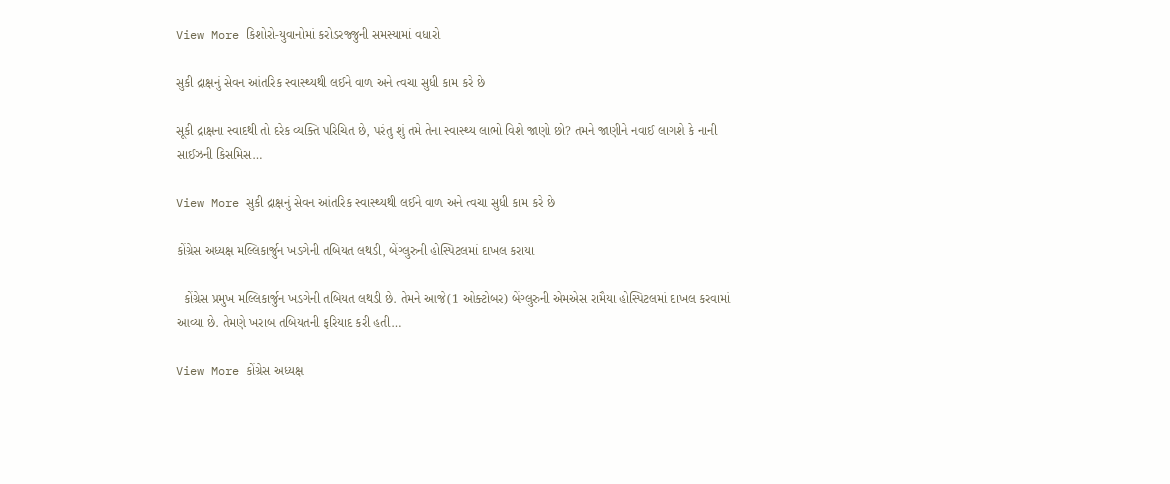View More કિશોરો-યુવાનોમાં કરોડરજ્જુની સમસ્યામાં વધારો

સુકી દ્રાક્ષનું સેવન આંતરિક સ્વાસ્થ્યથી લઈને વાળ અને ત્વચા સુધી કામ કરે છે

સૂકી દ્રાક્ષના સ્વાદથી તો દરેક વ્યક્તિ પરિચિત છે, પરંતુ શું તમે તેના સ્વાસ્થ્ય લાભો વિશે જાણો છો? તમને જાણીને નવાઈ લાગશે કે નાની સાઈઝની કિસમિસ…

View More સુકી દ્રાક્ષનું સેવન આંતરિક સ્વાસ્થ્યથી લઈને વાળ અને ત્વચા સુધી કામ કરે છે

કોંગ્રેસ અધ્યક્ષ મલ્લિકાર્જુન ખડગેની તબિયત લથડી, બેંગ્લુરુની હોસ્પિટલમાં દાખલ કરાયા

  કોંગ્રેસ પ્રમુખ મલ્લિકાર્જુન ખડગેની તબિયત લથડી છે. તેમને આજે(1 ઓક્ટોબર) બેંગ્લુરુની એમએસ રામૈયા હોસ્પિટલમાં દાખલ કરવામાં આવ્યા છે. તેમણે ખરાબ તબિયતની ફરિયાદ કરી હતી…

View More કોંગ્રેસ અધ્યક્ષ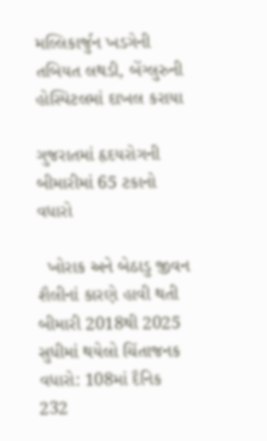મલ્લિકાર્જુન ખડગેની તબિયત લથડી, બેંગ્લુરુની હોસ્પિટલમાં દાખલ કરાયા

ગુજરાતમાં હૃદયરોગની બીમારીમાં 65 ટકાનો વધારો

  ખોરાક અને બેઠાડુ જીવન શૈલીનાં કારણે હાવી થતી બીમારી 2018થી 2025 સુધીમાં થયેલો ચિંતાજનક વધારો: 108માં દૈનિક 232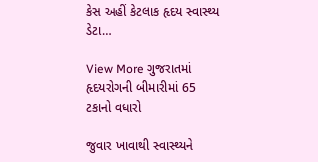કેસ અહીં કેટલાક હૃદય સ્વાસ્થ્ય ડેટા…

View More ગુજરાતમાં હૃદયરોગની બીમારીમાં 65 ટકાનો વધારો

જુવાર ખાવાથી સ્વાસ્થ્યને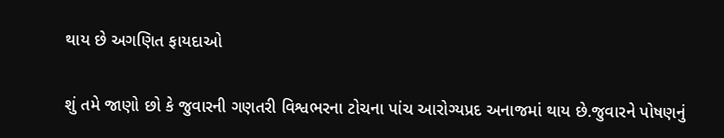થાય છે અગણિત ફાયદાઓ

શું તમે જાણો છો કે જુવારની ગણતરી વિશ્વભરના ટોચના પાંચ આરોગ્યપ્રદ અનાજમાં થાય છે.જુવારને પોષણનું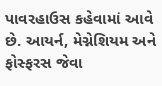પાવરહાઉસ કહેવામાં આવે છે. આયર્ન, મેગ્નેશિયમ અને ફોસ્ફરસ જેવા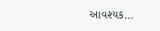આવશ્યક…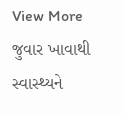View More જુવાર ખાવાથી સ્વાસ્થ્યને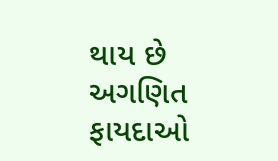થાય છે અગણિત ફાયદાઓ